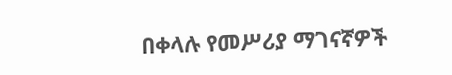በቀላሉ የመሥሪያ ማገናኛዎች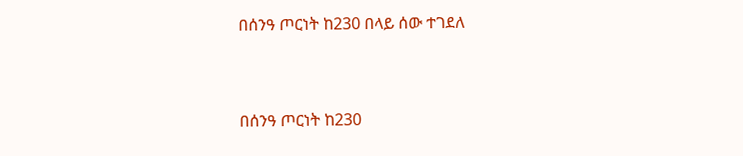በሰንዓ ጦርነት ከ230 በላይ ሰው ተገደለ


በሰንዓ ጦርነት ከ230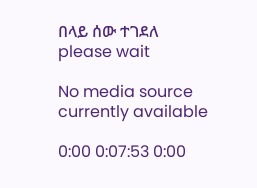በላይ ሰው ተገደለ
please wait

No media source currently available

0:00 0:07:53 0:00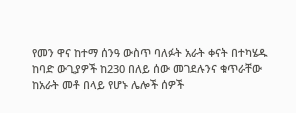የመን ዋና ከተማ ሰንዓ ውስጥ ባለፉት አራት ቀናት በተካሄዱ ከባድ ውጊያዎች ከ230 በለይ ሰው መገደሉንና ቁጥራቸው ከአራት መቶ በላይ የሆኑ ሌሎች ሰዎች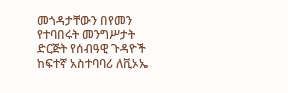መጎዳታቸውን በየመን የተባበሩት መንግሥታት ድርጅት የሰብዓዊ ጉዳዮች ከፍተኛ አስተባባሪ ለቪኦኤ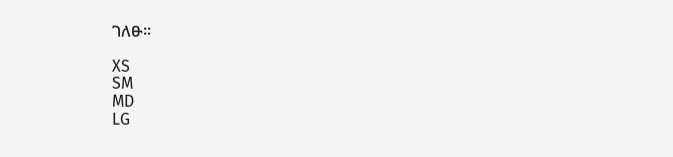ገለፁ።

XS
SM
MD
LG